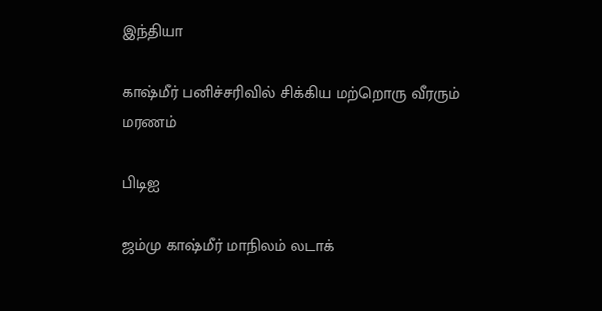இந்தியா

காஷ்மீர் பனிச்சரிவில் சிக்கிய மற்றொரு வீரரும் மரணம்

பிடிஐ

ஜம்மு காஷ்மீர் மாநிலம் லடாக்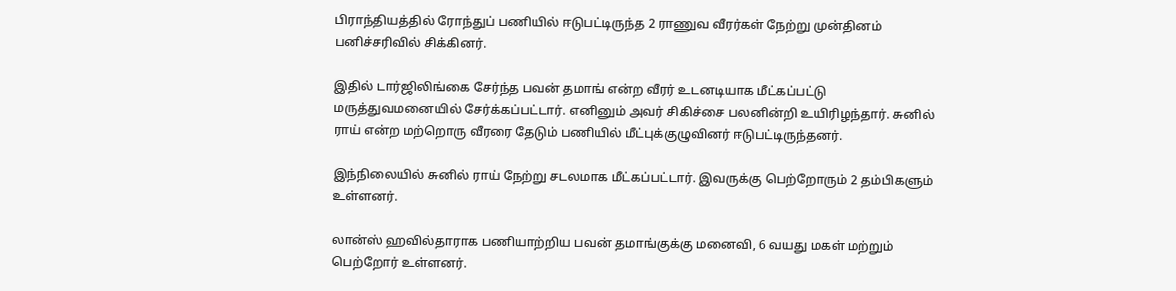பிராந்தியத்தில் ரோந்துப் பணியில் ஈடுபட்டிருந்த 2 ராணுவ வீரர்கள் நேற்று முன்தினம் பனிச்சரிவில் சிக்கினர்.

இதில் டார்ஜிலிங்கை சேர்ந்த பவன் தமாங் என்ற வீரர் உடனடியாக மீட்கப்பட்டு மருத்துவமனையில் சேர்க்கப்பட்டார். எனினும் அவர் சிகிச்சை பலனின்றி உயிரிழந்தார். சுனில் ராய் என்ற மற்றொரு வீரரை தேடும் பணியில் மீட்புக்குழுவினர் ஈடுபட்டிருந்தனர்.

இந்நிலையில் சுனில் ராய் நேற்று சடலமாக மீட்கப்பட்டார். இவருக்கு பெற்றோரும் 2 தம்பிகளும் உள்ளனர்.

லான்ஸ் ஹவில்தாராக பணியாற்றிய பவன் தமாங்குக்கு மனைவி, 6 வயது மகள் மற்றும் பெற்றோர் உள்ளனர்.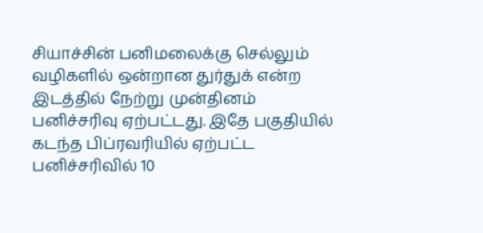சியாச்சின் பனிமலைக்கு செல்லும் வழிகளில் ஒன்றான துர்துக் என்ற இடத்தில் நேற்று முன்தினம் பனிச்சரிவு ஏற்பட்டது. இதே பகுதியில் கடந்த பிப்ரவரியில் ஏற்பட்ட பனிச்சரிவில் 10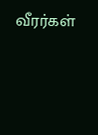வீரர்கள்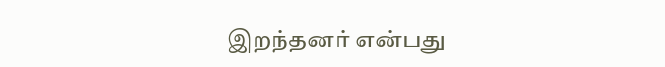இறந்தனர் என்பது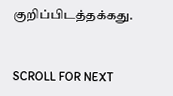குறிப்பிடத்தக்கது.


SCROLL FOR NEXT